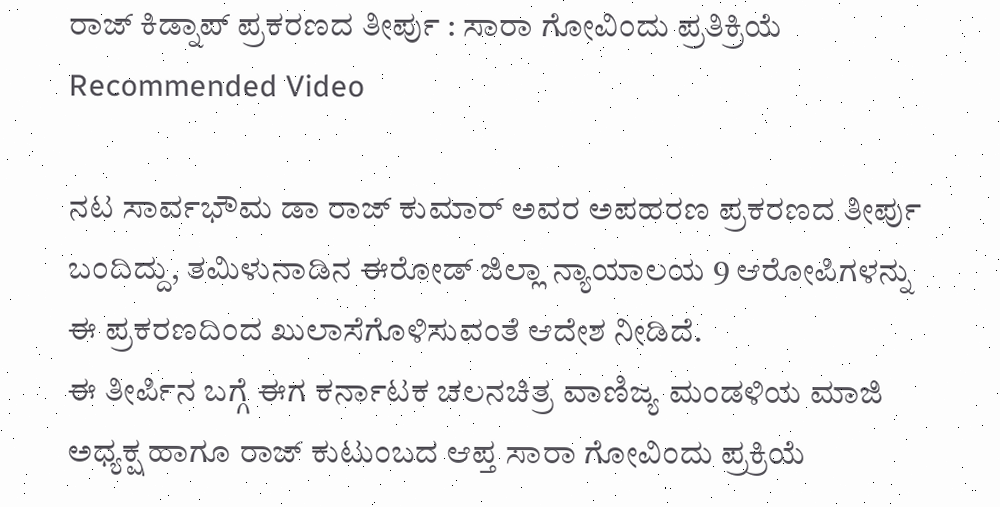ರಾಜ್ ಕಿಡ್ನಾಪ್ ಪ್ರಕರಣದ ತೀರ್ಪು : ಸಾರಾ ಗೋವಿಂದು ಪ್ರತಿಕ್ರಿಯೆ
Recommended Video

ನಟ ಸಾರ್ವಭೌಮ ಡಾ ರಾಜ್ ಕುಮಾರ್ ಅವರ ಅಪಹರಣ ಪ್ರಕರಣದ ತೀರ್ಪು ಬಂದಿದ್ದು, ತಮಿಳುನಾಡಿನ ಈರೋಡ್ ಜಿಲ್ಲಾ ನ್ಯಾಯಾಲಯ 9 ಆರೋಪಿಗಳನ್ನು ಈ ಪ್ರಕರಣದಿಂದ ಖುಲಾಸೆಗೊಳಿಸುವಂತೆ ಆದೇಶ ನೀಡಿದೆ.
ಈ ತೀರ್ಪಿನ ಬಗ್ಗೆ ಈಗ ಕರ್ನಾಟಕ ಚಲನಚಿತ್ರ ವಾಣಿಜ್ಯ ಮಂಡಳಿಯ ಮಾಜಿ ಅಧ್ಯಕ್ಷ ಹಾಗೂ ರಾಜ್ ಕುಟುಂಬದ ಆಪ್ತ ಸಾರಾ ಗೋವಿಂದು ಪ್ರಕ್ರಿಯೆ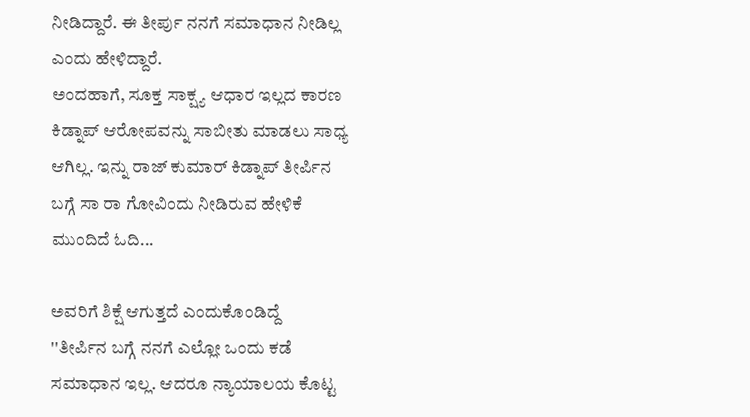ನೀಡಿದ್ದಾರೆ. ಈ ತೀರ್ಪು ನನಗೆ ಸಮಾಧಾನ ನೀಡಿಲ್ಲ ಎಂದು ಹೇಳಿದ್ದಾರೆ.
ಅಂದಹಾಗೆ, ಸೂಕ್ತ ಸಾಕ್ಷ್ಯ ಆಧಾರ ಇಲ್ಲದ ಕಾರಣ ಕಿಡ್ನಾಪ್ ಆರೋಪವನ್ನು ಸಾಬೀತು ಮಾಡಲು ಸಾಧ್ಯ ಆಗಿಲ್ಲ. ಇನ್ನು ರಾಜ್ ಕುಮಾರ್ ಕಿಡ್ನಾಪ್ ತೀರ್ಪಿನ ಬಗ್ಗೆ ಸಾ ರಾ ಗೋವಿಂದು ನೀಡಿರುವ ಹೇಳಿಕೆ ಮುಂದಿದೆ ಓದಿ...

ಅವರಿಗೆ ಶಿಕ್ಷೆ ಆಗುತ್ತದೆ ಎಂದುಕೊಂಡಿದ್ದೆ
''ತೀರ್ಪಿನ ಬಗ್ಗೆ ನನಗೆ ಎಲ್ಲೋ ಒಂದು ಕಡೆ ಸಮಾಧಾನ ಇಲ್ಲ. ಆದರೂ ನ್ಯಾಯಾಲಯ ಕೊಟ್ಟ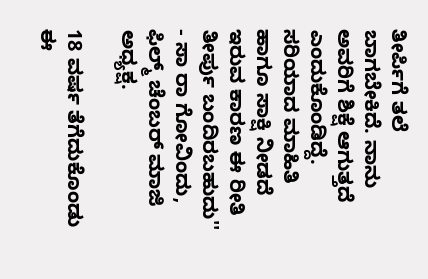ತೀರ್ಪಿಗೆ ತಲೆ ಬಾಗಬೇಕಿದೆ. ನಾನು ಅವರಿಗೆ ಶಿಕ್ಷೆ ಆಗುತ್ತದೆ ಎಂದುಕೊಂಡಿದ್ದೆ. ಸರಿಯಾದ ಮಾಹಿತಿ ಹಾಗೂ ಸಾಕ್ಷಿ ನೀಡದೆ ಇರುವ ಕಾರಣ ಈ ರೀತಿ ತೀರ್ಪು ಬಂದಿರಬಹುದು'' - ಸಾ ರಾ ಗೋವಿಂದು, ಫಿಲ್ಮ್ ಚೆಂಬರ್ ಮಾಜಿ ಅಧ್ಯಕ್ಷ.

18 ವರ್ಷ ತೆಗೆದುಕೊಂಡು ಈ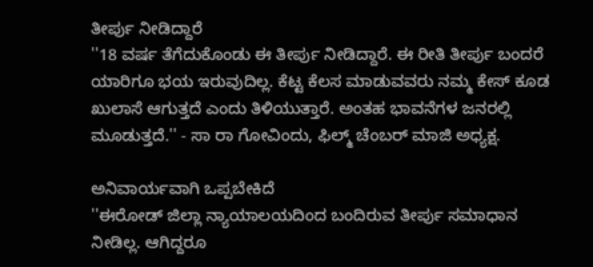ತೀರ್ಪು ನೀಡಿದ್ದಾರೆ
''18 ವರ್ಷ ತೆಗೆದುಕೊಂಡು ಈ ತೀರ್ಪು ನೀಡಿದ್ದಾರೆ. ಈ ರೀತಿ ತೀರ್ಪು ಬಂದರೆ ಯಾರಿಗೂ ಭಯ ಇರುವುದಿಲ್ಲ. ಕೆಟ್ಟ ಕೆಲಸ ಮಾಡುವವರು ನಮ್ಮ ಕೇಸ್ ಕೂಡ ಖುಲಾಸೆ ಆಗುತ್ತದೆ ಎಂದು ತಿಳಿಯುತ್ತಾರೆ. ಅಂತಹ ಭಾವನೆಗಳ ಜನರಲ್ಲಿ ಮೂಡುತ್ತದೆ.'' - ಸಾ ರಾ ಗೋವಿಂದು, ಫಿಲ್ಮ್ ಚೆಂಬರ್ ಮಾಜಿ ಅಧ್ಯಕ್ಷ.

ಅನಿವಾರ್ಯವಾಗಿ ಒಪ್ಪಬೇಕಿದೆ
''ಈರೋಡ್ ಜಿಲ್ಲಾ ನ್ಯಾಯಾಲಯದಿಂದ ಬಂದಿರುವ ತೀರ್ಪು ಸಮಾಧಾನ ನೀಡಿಲ್ಲ. ಆಗಿದ್ದರೂ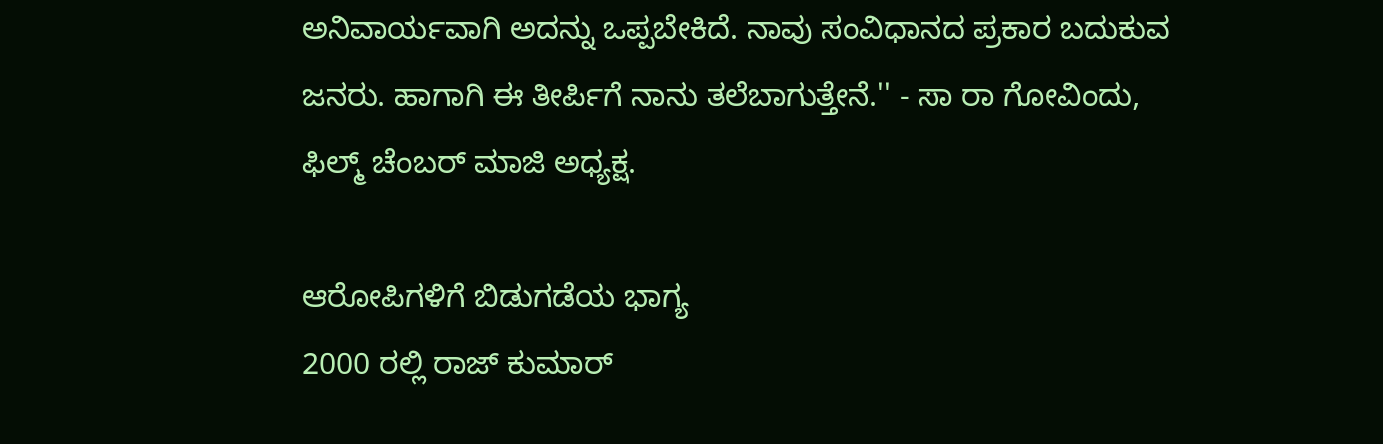ಅನಿವಾರ್ಯವಾಗಿ ಅದನ್ನು ಒಪ್ಪಬೇಕಿದೆ. ನಾವು ಸಂವಿಧಾನದ ಪ್ರಕಾರ ಬದುಕುವ ಜನರು. ಹಾಗಾಗಿ ಈ ತೀರ್ಪಿಗೆ ನಾನು ತಲೆಬಾಗುತ್ತೇನೆ.'' - ಸಾ ರಾ ಗೋವಿಂದು, ಫಿಲ್ಮ್ ಚೆಂಬರ್ ಮಾಜಿ ಅಧ್ಯಕ್ಷ.

ಆರೋಪಿಗಳಿಗೆ ಬಿಡುಗಡೆಯ ಭಾಗ್ಯ
2000 ರಲ್ಲಿ ರಾಜ್ ಕುಮಾರ್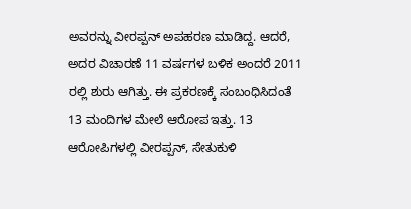ಅವರನ್ನು ವೀರಪ್ಪನ್ ಅಪಹರಣ ಮಾಡಿದ್ದ. ಆದರೆ, ಅದರ ವಿಚಾರಣೆ 11 ವರ್ಷಗಳ ಬಳಿಕ ಅಂದರೆ 2011 ರಲ್ಲಿ ಶುರು ಆಗಿತ್ತು. ಈ ಪ್ರಕರಣಕ್ಕೆ ಸಂಬಂಧಿಸಿದಂತೆ 13 ಮಂದಿಗಳ ಮೇಲೆ ಆರೋಪ ಇತ್ತು. 13 ಆರೋಪಿಗಳಲ್ಲಿ ವೀರಪ್ಪನ್, ಸೇತುಕುಳಿ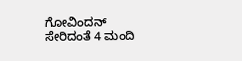ಗೋವಿಂದನ್ ಸೇರಿದಂತೆ 4 ಮಂದಿ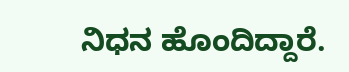ನಿಧನ ಹೊಂದಿದ್ದಾರೆ.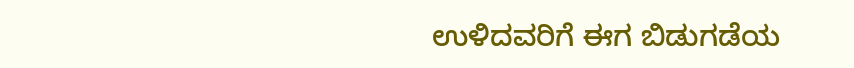ಉಳಿದವರಿಗೆ ಈಗ ಬಿಡುಗಡೆಯ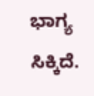ಭಾಗ್ಯ ಸಿಕ್ಕಿದೆ.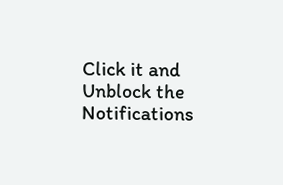Click it and Unblock the Notifications